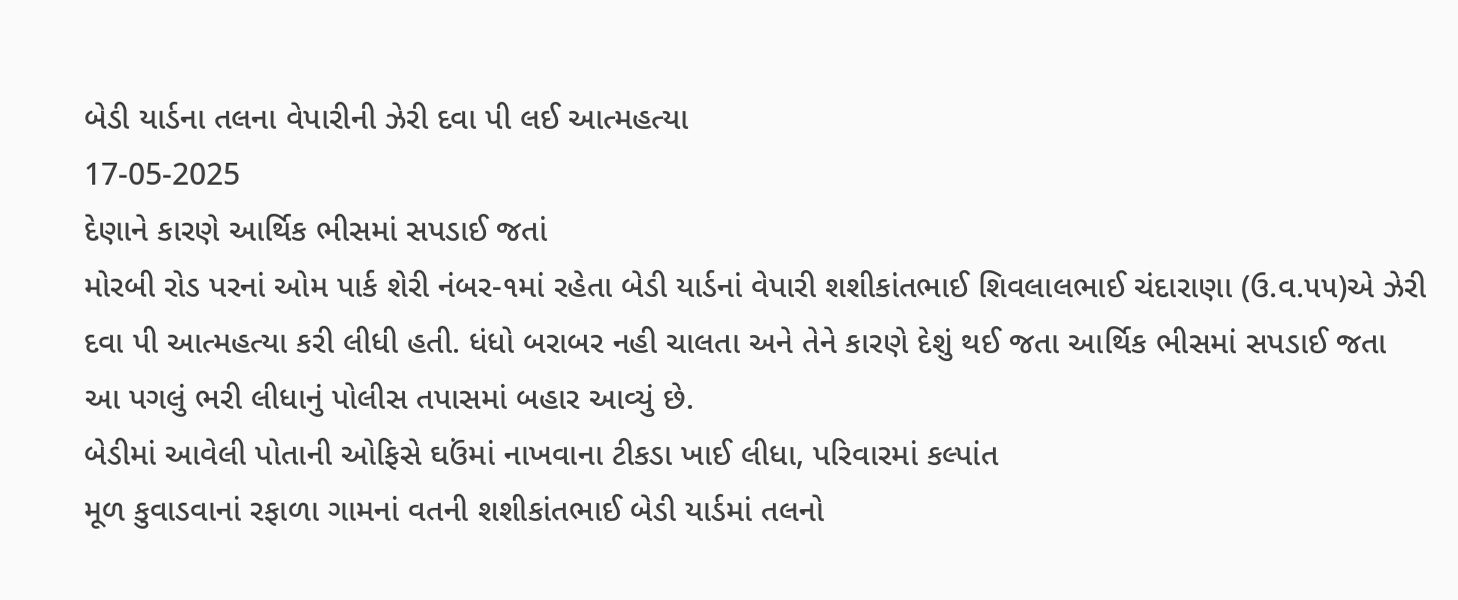બેડી યાર્ડના તલના વેપારીની ઝેરી દવા પી લઈ આત્મહત્યા
17-05-2025
દેણાને કારણે આર્થિક ભીસમાં સપડાઈ જતાં
મોરબી રોડ પરનાં ઓમ પાર્ક શેરી નંબર-૧માં રહેતા બેડી યાર્ડનાં વેપારી શશીકાંતભાઈ શિવલાલભાઈ ચંદારાણા (ઉ.વ.૫૫)એ ઝેરી દવા પી આત્મહત્યા કરી લીધી હતી. ધંધો બરાબર નહી ચાલતા અને તેને કારણે દેશું થઈ જતા આર્થિક ભીસમાં સપડાઈ જતા આ પગલું ભરી લીધાનું પોલીસ તપાસમાં બહાર આવ્યું છે.
બેડીમાં આવેલી પોતાની ઓફિસે ઘઉંમાં નાખવાના ટીકડા ખાઈ લીધા, પરિવારમાં કલ્પાંત
મૂળ કુવાડવાનાં રફાળા ગામનાં વતની શશીકાંતભાઈ બેડી યાર્ડમાં તલનો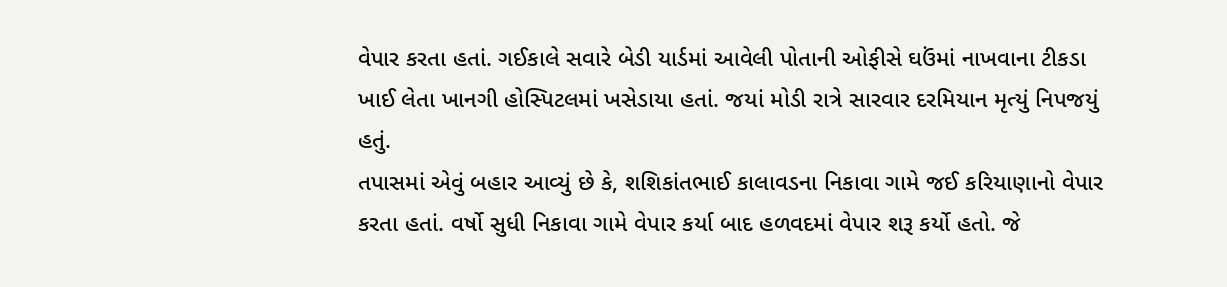વેપાર કરતા હતાં. ગઈકાલે સવારે બેડી યાર્ડમાં આવેલી પોતાની ઓફીસે ઘઉંમાં નાખવાના ટીકડા ખાઈ લેતા ખાનગી હોસ્પિટલમાં ખસેડાયા હતાં. જયાં મોડી રાત્રે સારવાર દરમિયાન મૃત્યું નિપજયું હતું.
તપાસમાં એવું બહાર આવ્યું છે કે, શશિકાંતભાઈ કાલાવડના નિકાવા ગામે જઈ કરિયાણાનો વેપાર કરતા હતાં. વર્ષો સુધી નિકાવા ગામે વેપાર કર્યા બાદ હળવદમાં વેપાર શરૂ કર્યો હતો. જે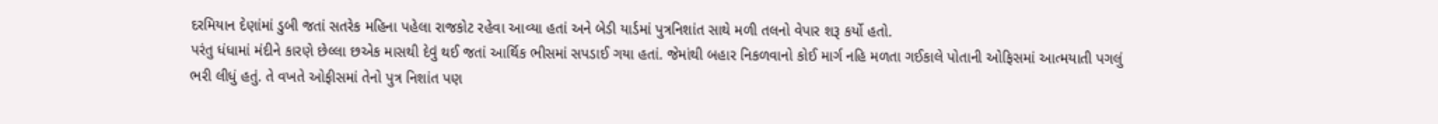દરમિયાન દેણાંમાં ડુબી જતાં સતરેક મહિના પહેલા રાજકોટ રહેવા આવ્યા હતાં અને બેડી યાર્ડમાં પુત્રનિશાંત સાથે મળી તલનો વેપાર શરૂ કર્યો હતો.
પરંતુ ધંધામાં મંદીને કારણે છેલ્લા છએક માસથી દેવું થઈ જતાં આર્થિક ભીસમાં સપડાઈ ગયા હતાં. જેમાંથી બહાર નિકળવાનો કોઈ માર્ગ નહિ મળતા ગઈકાલે પોતાની ઓફિસમાં આત્મયાતી પગલું ભરી લીધું હતું. તે વખતે ઓફીસમાં તેનો પુત્ર નિશાંત પણ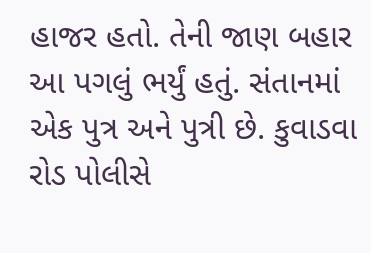હાજર હતો. તેની જાણ બહાર આ પગલું ભર્યું હતું. સંતાનમાં એક પુત્ર અને પુત્રી છે. કુવાડવા રોડ પોલીસે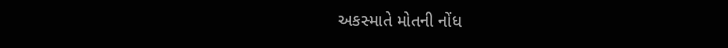અકસ્માતે મોતની નોંધ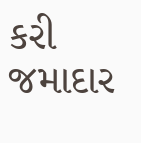કરી જમાદાર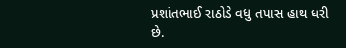પ્રશાંતભાઈ રાઠોડે વધુ તપાસ હાથ ધરી છે.